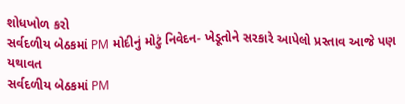શોધખોળ કરો
સર્વદળીય બેઠકમાં PM મોદીનું મોટું નિવેદન- ખેડૂતોને સરકારે આપેલો પ્રસ્તાવ આજે પણ યથાવત
સર્વદળીય બેઠકમાં PM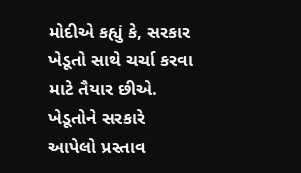મોદીએ કહ્યું કે, સરકાર ખેડૂતો સાથે ચર્ચા કરવા માટે તૈયાર છીએ. ખેડૂતોને સરકારે આપેલો પ્રસ્તાવ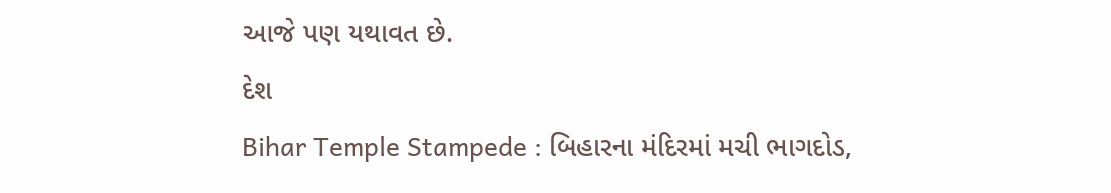આજે પણ યથાવત છે.
દેશ
Bihar Temple Stampede : બિહારના મંદિરમાં મચી ભાગદોડ,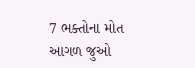7 ભક્તોના મોત
આગળ જુઓ